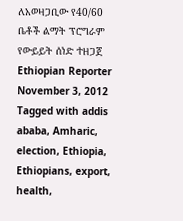ለአወዛጋቢው የ40/60 ቤቶች ልማት ፕሮግራም የውይይት ሰነድ ተዘጋጀ Ethiopian Reporter November 3, 2012 Tagged with addis ababa, Amharic, election, Ethiopia, Ethiopians, export, health,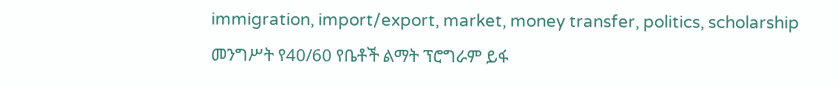immigration, import/export, market, money transfer, politics, scholarship መንግሥት የ40/60 የቤቶች ልማት ፕሮግራም ይፋ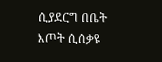ሲያደርግ በቤት እጦት ሲሰቃዩ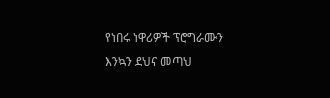የነበሩ ነዋሪዎች ፕሮግራሙን እንኳን ደህና መጣህ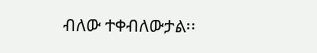ብለው ተቀብለውታል፡፡